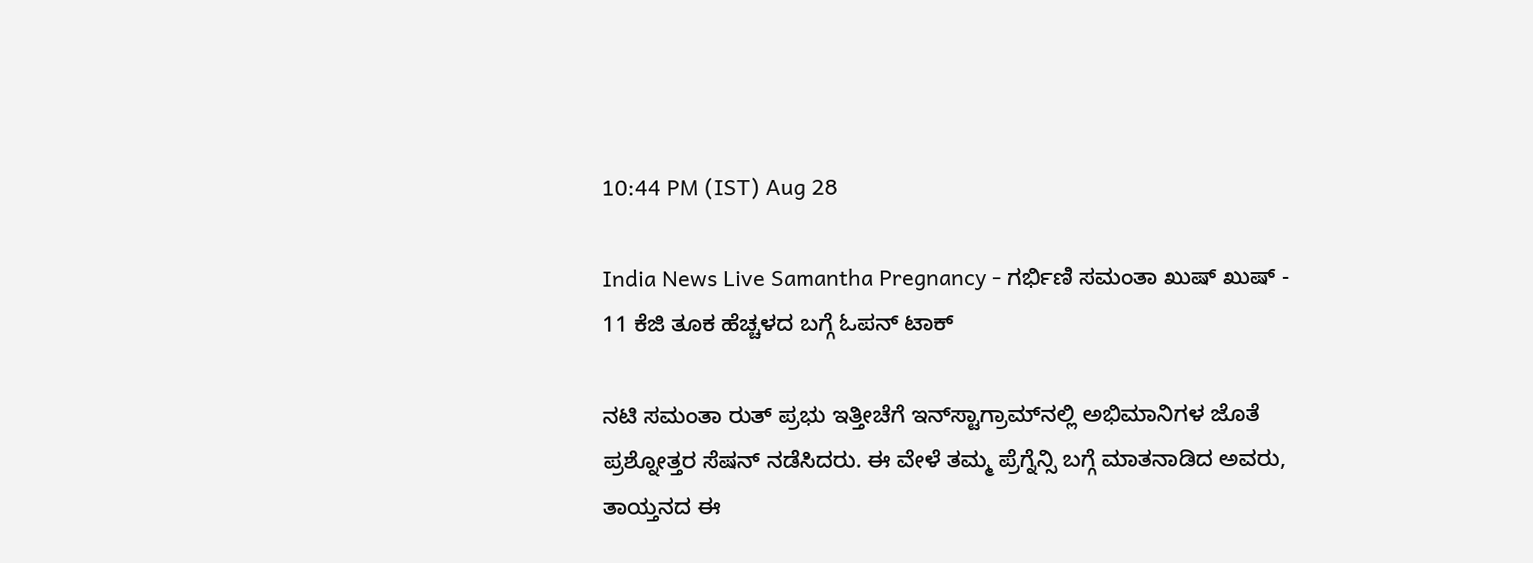10:44 PM (IST) Aug 28

India News Live Samantha Pregnancy - ಗರ್ಭಿಣಿ ಸಮಂತಾ ಖುಷ್ ಖುಷ್ - 11 ಕೆಜಿ ತೂಕ ಹೆಚ್ಚಳದ ಬಗ್ಗೆ ಓಪನ್ ಟಾಕ್

ನಟಿ ಸಮಂತಾ ರುತ್ ಪ್ರಭು ಇತ್ತೀಚೆಗೆ ಇನ್‌ಸ್ಟಾಗ್ರಾಮ್‌ನಲ್ಲಿ ಅಭಿಮಾನಿಗಳ ಜೊತೆ ಪ್ರಶ್ನೋತ್ತರ ಸೆಷನ್ ನಡೆಸಿದರು. ಈ ವೇಳೆ ತಮ್ಮ ಪ್ರೆಗ್ನೆನ್ಸಿ ಬಗ್ಗೆ ಮಾತನಾಡಿದ ಅವರು, ತಾಯ್ತನದ ಈ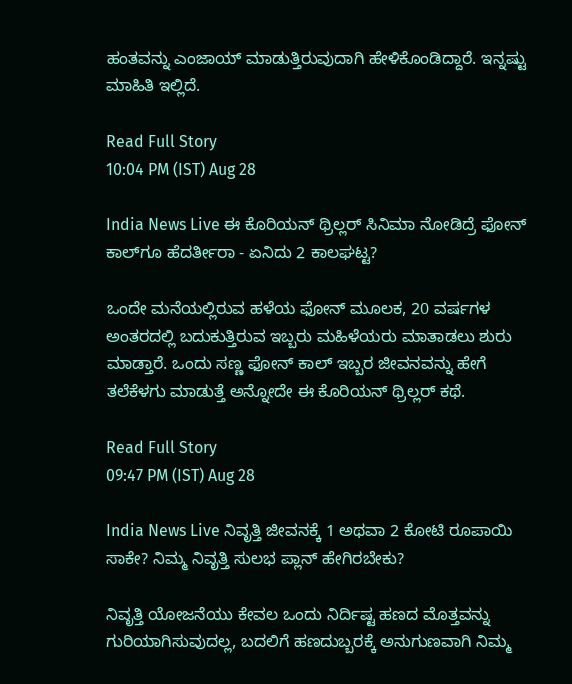ಹಂತವನ್ನು ಎಂಜಾಯ್ ಮಾಡುತ್ತಿರುವುದಾಗಿ ಹೇಳಿಕೊಂಡಿದ್ದಾರೆ. ಇನ್ನಷ್ಟು ಮಾಹಿತಿ ಇಲ್ಲಿದೆ.

Read Full Story
10:04 PM (IST) Aug 28

India News Live ಈ ಕೊರಿಯನ್ ಥ್ರಿಲ್ಲರ್ ಸಿನಿಮಾ ನೋಡಿದ್ರೆ ಫೋನ್ ಕಾಲ್‌ಗೂ ಹೆದರ್ತೀರಾ - ಏನಿದು 2 ಕಾಲಘಟ್ಟ?

ಒಂದೇ ಮನೆಯಲ್ಲಿರುವ ಹಳೆಯ ಫೋನ್ ಮೂಲಕ, 20 ವರ್ಷಗಳ ಅಂತರದಲ್ಲಿ ಬದುಕುತ್ತಿರುವ ಇಬ್ಬರು ಮಹಿಳೆಯರು ಮಾತಾಡಲು ಶುರು ಮಾಡ್ತಾರೆ. ಒಂದು ಸಣ್ಣ ಫೋನ್ ಕಾಲ್ ಇಬ್ಬರ ಜೀವನವನ್ನು ಹೇಗೆ ತಲೆಕೆಳಗು ಮಾಡುತ್ತೆ ಅನ್ನೋದೇ ಈ ಕೊರಿಯನ್ ಥ್ರಿಲ್ಲರ್ ಕಥೆ.

Read Full Story
09:47 PM (IST) Aug 28

India News Live ನಿವೃತ್ತಿ ಜೀವನಕ್ಕೆ 1 ಅಥವಾ 2 ಕೋಟಿ ರೂಪಾಯಿ ಸಾಕೇ? ನಿಮ್ಮ ನಿವೃತ್ತಿ ಸುಲಭ ಪ್ಲಾನ್‌ ಹೇಗಿರಬೇಕು?

ನಿವೃತ್ತಿ ಯೋಜನೆಯು ಕೇವಲ ಒಂದು ನಿರ್ದಿಷ್ಟ ಹಣದ ಮೊತ್ತವನ್ನು ಗುರಿಯಾಗಿಸುವುದಲ್ಲ, ಬದಲಿಗೆ ಹಣದುಬ್ಬರಕ್ಕೆ ಅನುಗುಣವಾಗಿ ನಿಮ್ಮ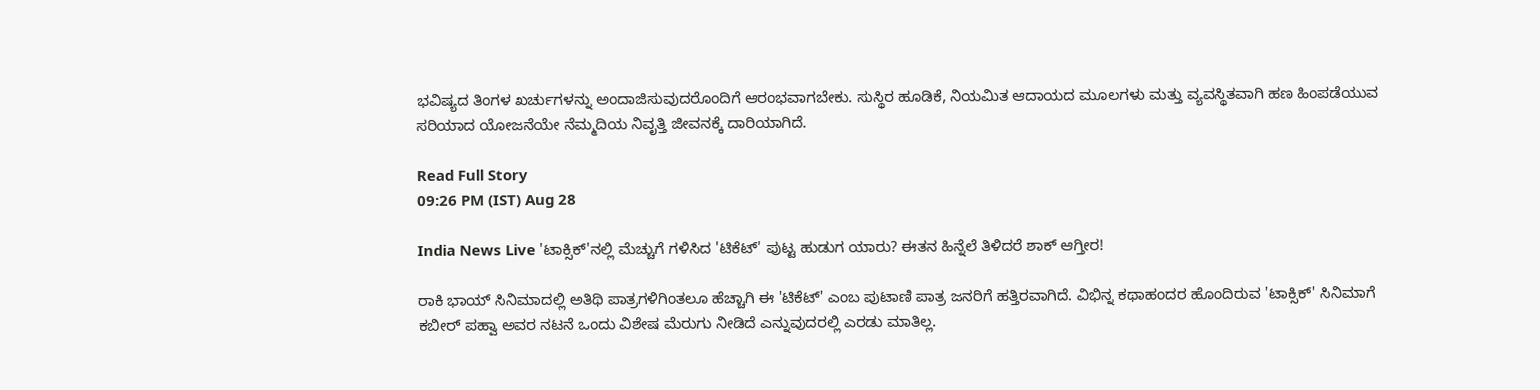ಭವಿಷ್ಯದ ತಿಂಗಳ ಖರ್ಚುಗಳನ್ನು ಅಂದಾಜಿಸುವುದರೊಂದಿಗೆ ಆರಂಭವಾಗಬೇಕು. ಸುಸ್ಥಿರ ಹೂಡಿಕೆ, ನಿಯಮಿತ ಆದಾಯದ ಮೂಲಗಳು ಮತ್ತು ವ್ಯವಸ್ಥಿತವಾಗಿ ಹಣ ಹಿಂಪಡೆಯುವ ಸರಿಯಾದ ಯೋಜನೆಯೇ ನೆಮ್ಮದಿಯ ನಿವೃತ್ತಿ ಜೀವನಕ್ಕೆ ದಾರಿಯಾಗಿದೆ.

Read Full Story
09:26 PM (IST) Aug 28

India News Live 'ಟಾಕ್ಸಿಕ್‌'ನಲ್ಲಿ ಮೆಚ್ಚುಗೆ ಗಳಿಸಿದ 'ಟಿಕೆಟ್' ಪುಟ್ಟ ಹುಡುಗ ಯಾರು? ಈತನ ಹಿನ್ನೆಲೆ ತಿಳಿದರೆ ಶಾಕ್ ಆಗ್ತೀರ!

ರಾಕಿ ಭಾಯ್ ಸಿನಿಮಾದಲ್ಲಿ ಅತಿಥಿ ಪಾತ್ರಗಳಿಗಿಂತಲೂ ಹೆಚ್ಚಾಗಿ ಈ 'ಟಿಕೆಟ್' ಎಂಬ ಪುಟಾಣಿ ಪಾತ್ರ ಜನರಿಗೆ ಹತ್ತಿರವಾಗಿದೆ. ವಿಭಿನ್ನ ಕಥಾಹಂದರ ಹೊಂದಿರುವ 'ಟಾಕ್ಸಿಕ್' ಸಿನಿಮಾಗೆ ಕಬೀರ್ ಪಹ್ವಾ ಅವರ ನಟನೆ ಒಂದು ವಿಶೇಷ ಮೆರುಗು ನೀಡಿದೆ ಎನ್ನುವುದರಲ್ಲಿ ಎರಡು ಮಾತಿಲ್ಲ.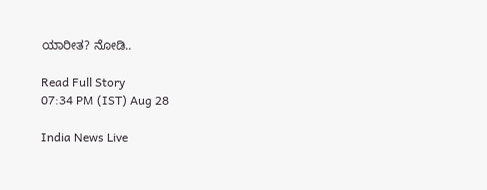ಯಾರೀತ? ನೋಡಿ..

Read Full Story
07:34 PM (IST) Aug 28

India News Live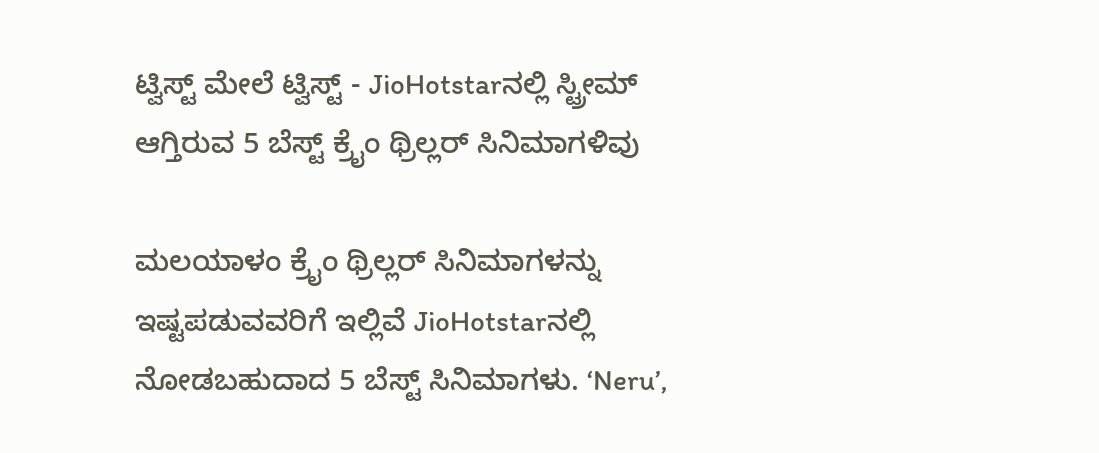ಟ್ವಿಸ್ಟ್ ಮೇಲೆ ಟ್ವಿಸ್ಟ್ - JioHotstarನಲ್ಲಿ ಸ್ಟ್ರೀಮ್ ಆಗ್ತಿರುವ 5 ಬೆಸ್ಟ್ ಕ್ರೈಂ ಥ್ರಿಲ್ಲರ್‌ ಸಿನಿಮಾಗಳಿವು

ಮಲಯಾಳಂ ಕ್ರೈಂ ಥ್ರಿಲ್ಲರ್ ಸಿನಿಮಾಗಳನ್ನು ಇಷ್ಟಪಡುವವರಿಗೆ ಇಲ್ಲಿವೆ JioHotstarನಲ್ಲಿ ನೋಡಬಹುದಾದ 5 ಬೆಸ್ಟ್ ಸಿನಿಮಾಗಳು. ‘Neru’,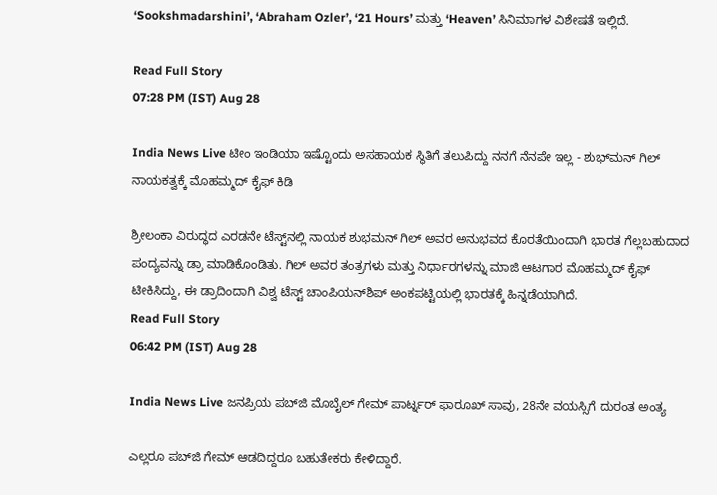‘Sookshmadarshini’, ‘Abraham Ozler’, ‘21 Hours’ ಮತ್ತು ‘Heaven’ ಸಿನಿಮಾಗಳ ವಿಶೇಷತೆ ಇಲ್ಲಿದೆ.

Read Full Story
07:28 PM (IST) Aug 28

India News Live ಟೀಂ ಇಂಡಿಯಾ ಇಷ್ಟೊಂದು ಅಸಹಾಯಕ ಸ್ಥಿತಿಗೆ ತಲುಪಿದ್ದು ನನಗೆ ನೆನಪೇ ಇಲ್ಲ - ಶುಭ್‌ಮನ್ ಗಿಲ್ ನಾಯಕತ್ವಕ್ಕೆ ಮೊಹಮ್ಮದ್ ಕೈಫ್ ಕಿಡಿ

ಶ್ರೀಲಂಕಾ ವಿರುದ್ಧದ ಎರಡನೇ ಟೆಸ್ಟ್‌ನಲ್ಲಿ ನಾಯಕ ಶುಭಮನ್ ಗಿಲ್ ಅವರ ಅನುಭವದ ಕೊರತೆಯಿಂದಾಗಿ ಭಾರತ ಗೆಲ್ಲಬಹುದಾದ ಪಂದ್ಯವನ್ನು ಡ್ರಾ ಮಾಡಿಕೊಂಡಿತು. ಗಿಲ್ ಅವರ ತಂತ್ರಗಳು ಮತ್ತು ನಿರ್ಧಾರಗಳನ್ನು ಮಾಜಿ ಆಟಗಾರ ಮೊಹಮ್ಮದ್ ಕೈಫ್ ಟೀಕಿಸಿದ್ದು, ಈ ಡ್ರಾದಿಂದಾಗಿ ವಿಶ್ವ ಟೆಸ್ಟ್ ಚಾಂಪಿಯನ್‌ಶಿಪ್ ಅಂಕಪಟ್ಟಿಯಲ್ಲಿ ಭಾರತಕ್ಕೆ ಹಿನ್ನಡೆಯಾಗಿದೆ.
Read Full Story
06:42 PM (IST) Aug 28

India News Live ಜನಪ್ರಿಯ ಪಬ್‌ಜಿ ಮೊಬೈಲ್ ಗೇಮ್ ಪಾರ್ಟ್ನರ್ ಫಾರೂಖ್ ಸಾವು, 28ನೇ ವಯಸ್ಸಿಗೆ ದುರಂತ ಅಂತ್ಯ

ಎಲ್ಲರೂ ಪಬ್‌ಜಿ ಗೇಮ್ ಆಡದಿದ್ದರೂ ಬಹುತೇಕರು ಕೇಳಿದ್ದಾರೆ.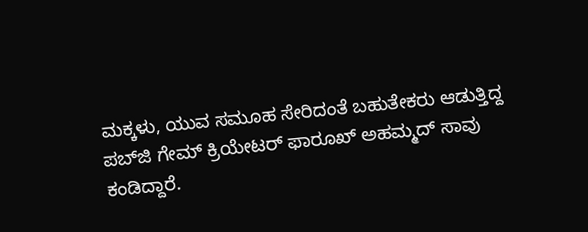ಮಕ್ಕಳು, ಯುವ ಸಮೂಹ ಸೇರಿದಂತೆ ಬಹುತೇಕರು ಆಡುತ್ತಿದ್ದ ಪಬ್‌ಜಿ ಗೇಮ್ ಕ್ರಿಯೇಟರ್ ಫಾರೂಖ್ ಅಹಮ್ಮದ್ ಸಾವು ಕಂಡಿದ್ದಾರೆ.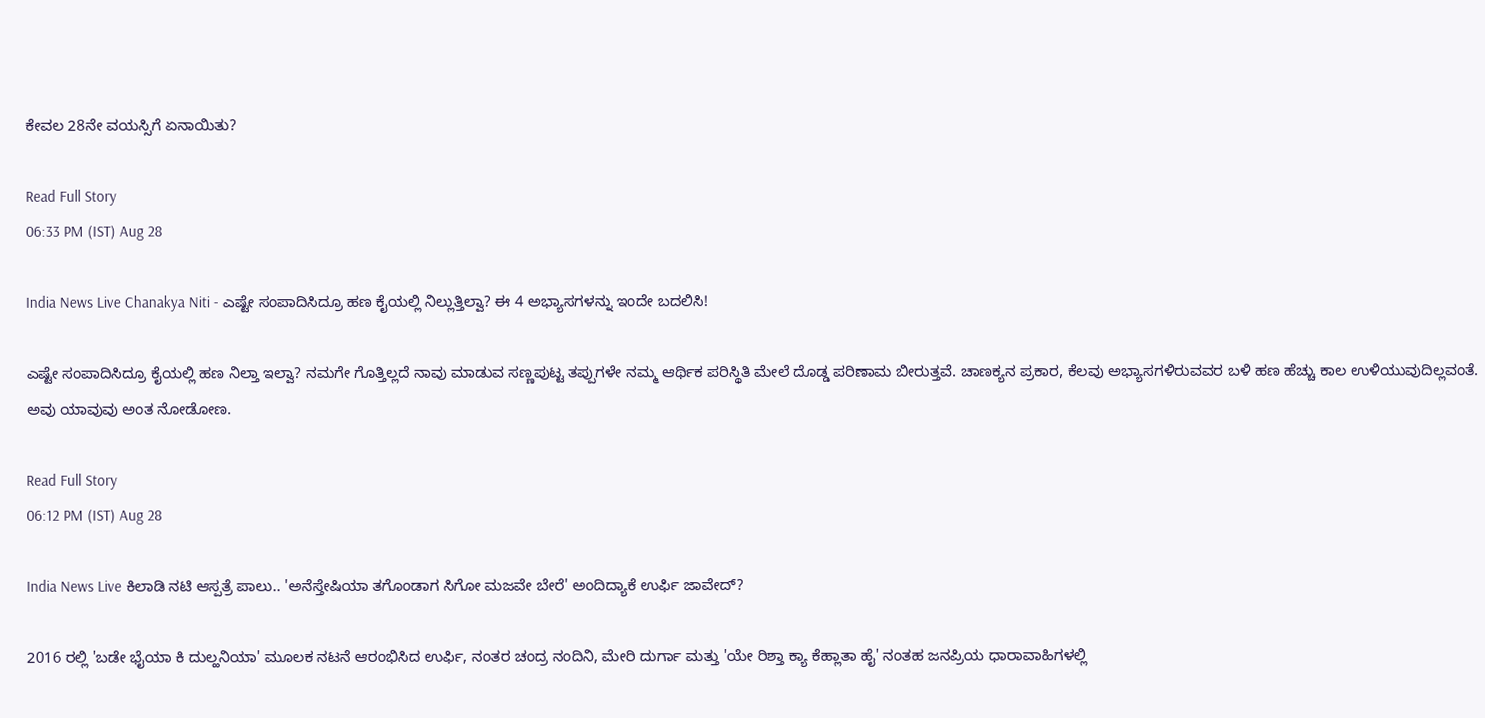ಕೇವಲ 28ನೇ ವಯಸ್ಸಿಗೆ ಏನಾಯಿತು?

Read Full Story
06:33 PM (IST) Aug 28

India News Live Chanakya Niti - ಎಷ್ಟೇ ಸಂಪಾದಿಸಿದ್ರೂ ಹಣ ಕೈಯಲ್ಲಿ ನಿಲ್ಲುತ್ತಿಲ್ವಾ? ಈ 4 ಅಭ್ಯಾಸಗಳನ್ನು ಇಂದೇ ಬದಲಿಸಿ!

ಎಷ್ಟೇ ಸಂಪಾದಿಸಿದ್ರೂ ಕೈಯಲ್ಲಿ ಹಣ ನಿಲ್ತಾ ಇಲ್ವಾ? ನಮಗೇ ಗೊತ್ತಿಲ್ಲದೆ ನಾವು ಮಾಡುವ ಸಣ್ಣಪುಟ್ಟ ತಪ್ಪುಗಳೇ ನಮ್ಮ ಆರ್ಥಿಕ ಪರಿಸ್ಥಿತಿ ಮೇಲೆ ದೊಡ್ಡ ಪರಿಣಾಮ ಬೀರುತ್ತವೆ. ಚಾಣಕ್ಯನ ಪ್ರಕಾರ, ಕೆಲವು ಅಭ್ಯಾಸಗಳಿರುವವರ ಬಳಿ ಹಣ ಹೆಚ್ಚು ಕಾಲ ಉಳಿಯುವುದಿಲ್ಲವಂತೆ. ಅವು ಯಾವುವು ಅಂತ ನೋಡೋಣ.

Read Full Story
06:12 PM (IST) Aug 28

India News Live ಕಿಲಾಡಿ ನಟಿ ಆಸ್ಪತ್ರೆ ಪಾಲು.. 'ಅನೆಸ್ತೇಷಿಯಾ ತಗೊಂಡಾಗ ಸಿಗೋ ಮಜವೇ ಬೇರೆ' ಅಂದಿದ್ಯಾಕೆ ಉರ್ಫಿ ಜಾವೇದ್?

2016 ರಲ್ಲಿ 'ಬಡೇ ಭೈಯಾ ಕಿ ದುಲ್ಹನಿಯಾ' ಮೂಲಕ ನಟನೆ ಆರಂಭಿಸಿದ ಉರ್ಫಿ, ನಂತರ ಚಂದ್ರ ನಂದಿನಿ, ಮೇರಿ ದುರ್ಗಾ ಮತ್ತು 'ಯೇ ರಿಶ್ತಾ ಕ್ಯಾ ಕೆಹ್ಲಾತಾ ಹೈ' ನಂತಹ ಜನಪ್ರಿಯ ಧಾರಾವಾಹಿಗಳಲ್ಲಿ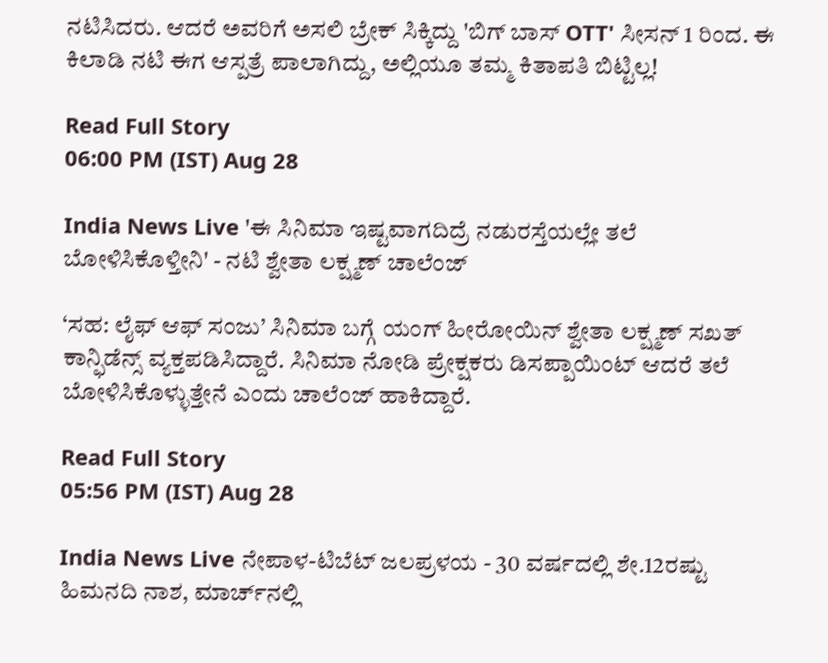ನಟಿಸಿದರು. ಆದರೆ ಅವರಿಗೆ ಅಸಲಿ ಬ್ರೇಕ್ ಸಿಕ್ಕಿದ್ದು 'ಬಿಗ್ ಬಾಸ್ OTT' ಸೀಸನ್ 1 ರಿಂದ. ಈ ಕಿಲಾಡಿ ನಟಿ ಈಗ ಆಸ್ಪತ್ರೆ ಪಾಲಾಗಿದ್ದು, ಅಲ್ಲಿಯೂ ತಮ್ಮ ಕಿತಾಪತಿ ಬಿಟ್ಟಿಲ್ಲ!

Read Full Story
06:00 PM (IST) Aug 28

India News Live 'ಈ ಸಿನಿಮಾ ಇಷ್ಟವಾಗದಿದ್ರೆ ನಡುರಸ್ತೆಯಲ್ಲೇ ತಲೆ ಬೋಳಿಸಿಕೊಳ್ತೀನಿ' - ನಟಿ ಶ್ವೇತಾ ಲಕ್ಷ್ಮಣ್‌ ಚಾಲೆಂಜ್‌

‘ಸಹ: ಲೈಫ್‌ ಆಫ್‌ ಸಂಜು’ ಸಿನಿಮಾ ಬಗ್ಗೆ ಯಂಗ್‌ ಹೀರೋಯಿನ್‌ ಶ್ವೇತಾ ಲಕ್ಷ್ಮಣ್‌ ಸಖತ್‌ ಕಾನ್ಫಿಡೆನ್ಸ್‌ ವ್ಯಕ್ತಪಡಿಸಿದ್ದಾರೆ. ಸಿನಿಮಾ ನೋಡಿ ಪ್ರೇಕ್ಷಕರು ಡಿಸಪ್ಪಾಯಿಂಟ್‌ ಆದರೆ ತಲೆ ಬೋಳಿಸಿಕೊಳ್ಳುತ್ತೇನೆ ಎಂದು ಚಾಲೆಂಜ್‌ ಹಾಕಿದ್ದಾರೆ.

Read Full Story
05:56 PM (IST) Aug 28

India News Live ನೇಪಾಳ-ಟಿಬೆಟ್‌ ಜಲಪ್ರಳಯ - 30 ವರ್ಷದಲ್ಲಿ ಶೇ.12ರಷ್ಟು ಹಿಮನದಿ ನಾಶ, ಮಾರ್ಚ್‌ನಲ್ಲಿ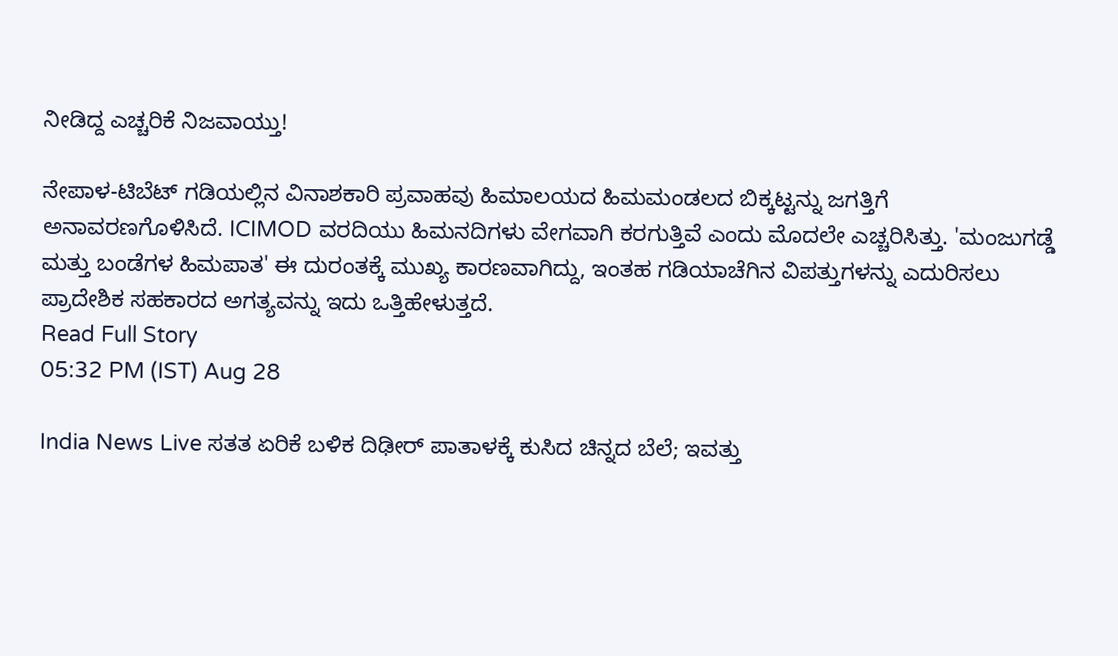ನೀಡಿದ್ದ ಎಚ್ಚರಿಕೆ ನಿಜವಾಯ್ತು!

ನೇಪಾಳ-ಟಿಬೆಟ್ ಗಡಿಯಲ್ಲಿನ ವಿನಾಶಕಾರಿ ಪ್ರವಾಹವು ಹಿಮಾಲಯದ ಹಿಮಮಂಡಲದ ಬಿಕ್ಕಟ್ಟನ್ನು ಜಗತ್ತಿಗೆ ಅನಾವರಣಗೊಳಿಸಿದೆ. ICIMOD ವರದಿಯು ಹಿಮನದಿಗಳು ವೇಗವಾಗಿ ಕರಗುತ್ತಿವೆ ಎಂದು ಮೊದಲೇ ಎಚ್ಚರಿಸಿತ್ತು. 'ಮಂಜುಗಡ್ಡೆ ಮತ್ತು ಬಂಡೆಗಳ ಹಿಮಪಾತ' ಈ ದುರಂತಕ್ಕೆ ಮುಖ್ಯ ಕಾರಣವಾಗಿದ್ದು, ಇಂತಹ ಗಡಿಯಾಚೆಗಿನ ವಿಪತ್ತುಗಳನ್ನು ಎದುರಿಸಲು ಪ್ರಾದೇಶಿಕ ಸಹಕಾರದ ಅಗತ್ಯವನ್ನು ಇದು ಒತ್ತಿಹೇಳುತ್ತದೆ.
Read Full Story
05:32 PM (IST) Aug 28

India News Live ಸತತ ಏರಿಕೆ ಬಳಿಕ ದಿಢೀರ್ ಪಾತಾಳಕ್ಕೆ ಕುಸಿದ ಚಿನ್ನದ ಬೆಲೆ; ಇವತ್ತು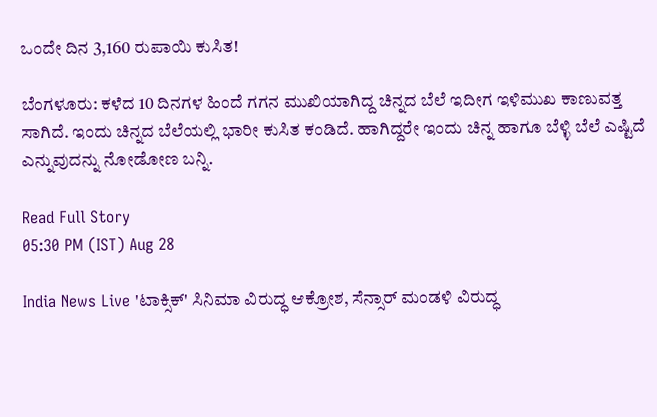ಒಂದೇ ದಿನ 3,160 ರುಪಾಯಿ ಕುಸಿತ!

ಬೆಂಗಳೂರು: ಕಳೆದ 10 ದಿನಗಳ ಹಿಂದೆ ಗಗನ ಮುಖಿಯಾಗಿದ್ದ ಚಿನ್ನದ ಬೆಲೆ ಇದೀಗ ಇಳಿಮುಖ ಕಾಣುವತ್ತ ಸಾಗಿದೆ. ಇಂದು ಚಿನ್ನದ ಬೆಲೆಯಲ್ಲಿ ಭಾರೀ ಕುಸಿತ ಕಂಡಿದೆ. ಹಾಗಿದ್ದರೇ ಇಂದು ಚಿನ್ನ ಹಾಗೂ ಬೆಳ್ಳಿ ಬೆಲೆ ಎಷ್ಟಿದೆ ಎನ್ನುವುದನ್ನು ನೋಡೋಣ ಬನ್ನಿ.

Read Full Story
05:30 PM (IST) Aug 28

India News Live 'ಟಾಕ್ಸಿಕ್' ಸಿನಿಮಾ ವಿರುದ್ಧ ಆಕ್ರೋಶ, ಸೆನ್ಸಾರ್ ಮಂಡಳಿ ವಿರುದ್ಧ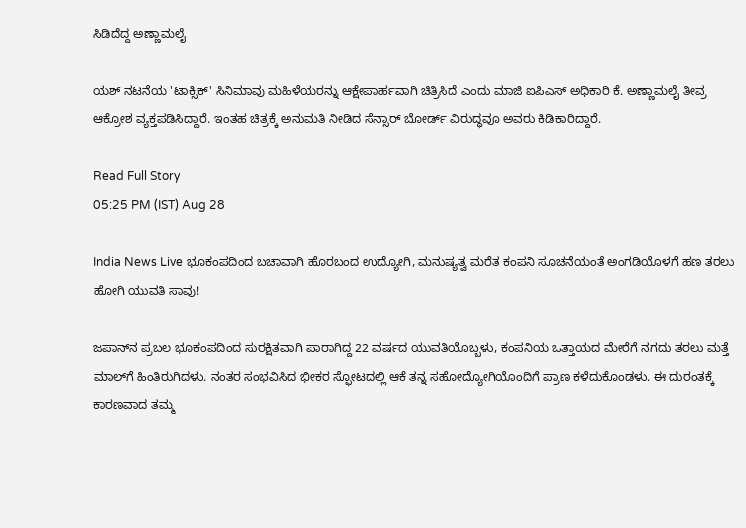ಸಿಡಿದೆದ್ದ ಅಣ್ಣಾಮಲೈ

ಯಶ್ ನಟನೆಯ 'ಟಾಕ್ಸಿಕ್' ಸಿನಿಮಾವು ಮಹಿಳೆಯರನ್ನು ಆಕ್ಷೇಪಾರ್ಹವಾಗಿ ಚಿತ್ರಿಸಿದೆ ಎಂದು ಮಾಜಿ ಐಪಿಎಸ್ ಅಧಿಕಾರಿ ಕೆ. ಅಣ್ಣಾಮಲೈ ತೀವ್ರ ಆಕ್ರೋಶ ವ್ಯಕ್ತಪಡಿಸಿದ್ದಾರೆ. ಇಂತಹ ಚಿತ್ರಕ್ಕೆ ಅನುಮತಿ ನೀಡಿದ ಸೆನ್ಸಾರ್ ಬೋರ್ಡ್ ವಿರುದ್ಧವೂ ಅವರು ಕಿಡಿಕಾರಿದ್ದಾರೆ.

Read Full Story
05:25 PM (IST) Aug 28

India News Live ಭೂಕಂಪದಿಂದ ಬಚಾವಾಗಿ ಹೊರಬಂದ ಉದ್ಯೋಗಿ, ಮನುಷ್ಯತ್ವ ಮರೆತ ಕಂಪನಿ ಸೂಚನೆಯಂತೆ ಅಂಗಡಿಯೊಳಗೆ ಹಣ ತರಲು ಹೋಗಿ ಯುವತಿ ಸಾವು!

ಜಪಾನ್‌ನ ಪ್ರಬಲ ಭೂಕಂಪದಿಂದ ಸುರಕ್ಷಿತವಾಗಿ ಪಾರಾಗಿದ್ದ 22 ವರ್ಷದ ಯುವತಿಯೊಬ್ಬಳು, ಕಂಪನಿಯ ಒತ್ತಾಯದ ಮೇರೆಗೆ ನಗದು ತರಲು ಮತ್ತೆ ಮಾಲ್‌ಗೆ ಹಿಂತಿರುಗಿದಳು. ನಂತರ ಸಂಭವಿಸಿದ ಭೀಕರ ಸ್ಫೋಟದಲ್ಲಿ ಆಕೆ ತನ್ನ ಸಹೋದ್ಯೋಗಿಯೊಂದಿಗೆ ಪ್ರಾಣ ಕಳೆದುಕೊಂಡಳು. ಈ ದುರಂತಕ್ಕೆ ಕಾರಣವಾದ ತಮ್ಮ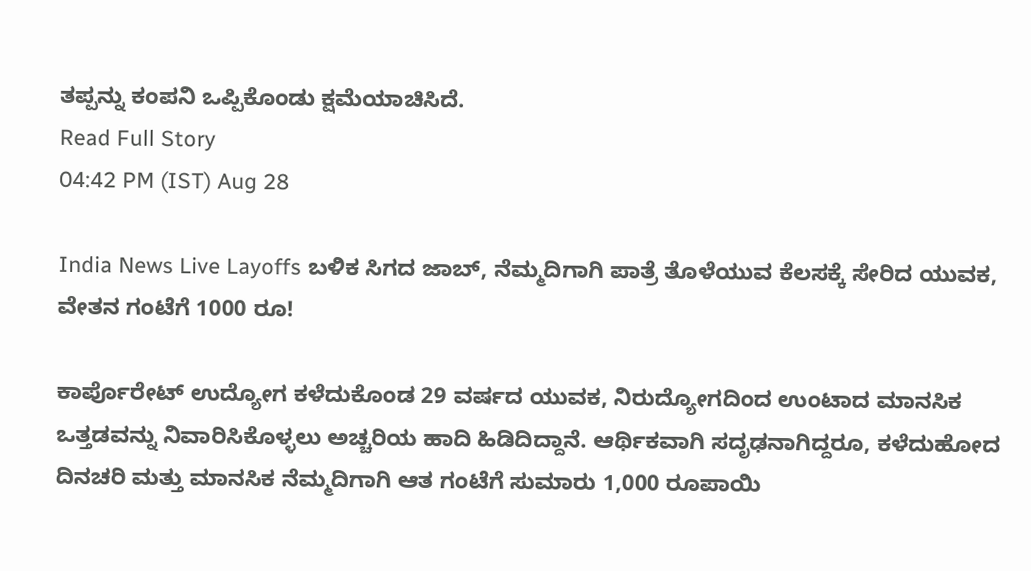ತಪ್ಪನ್ನು ಕಂಪನಿ ಒಪ್ಪಿಕೊಂಡು ಕ್ಷಮೆಯಾಚಿಸಿದೆ.
Read Full Story
04:42 PM (IST) Aug 28

India News Live Layoffs ಬಳಿಕ ಸಿಗದ ಜಾಬ್, ನೆಮ್ಮದಿಗಾಗಿ ಪಾತ್ರೆ ತೊಳೆಯುವ ಕೆಲಸಕ್ಕೆ ಸೇರಿದ ಯುವಕ, ವೇತನ ಗಂಟೆಗೆ 1000 ರೂ!

ಕಾರ್ಪೊರೇಟ್ ಉದ್ಯೋಗ ಕಳೆದುಕೊಂಡ 29 ವರ್ಷದ ಯುವಕ, ನಿರುದ್ಯೋಗದಿಂದ ಉಂಟಾದ ಮಾನಸಿಕ ಒತ್ತಡವನ್ನು ನಿವಾರಿಸಿಕೊಳ್ಳಲು ಅಚ್ಚರಿಯ ಹಾದಿ ಹಿಡಿದಿದ್ದಾನೆ. ಆರ್ಥಿಕವಾಗಿ ಸದೃಢನಾಗಿದ್ದರೂ, ಕಳೆದುಹೋದ ದಿನಚರಿ ಮತ್ತು ಮಾನಸಿಕ ನೆಮ್ಮದಿಗಾಗಿ ಆತ ಗಂಟೆಗೆ ಸುಮಾರು 1,000 ರೂಪಾಯಿ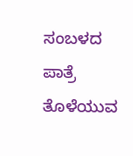ಸಂಬಳದ ಪಾತ್ರೆ ತೊಳೆಯುವ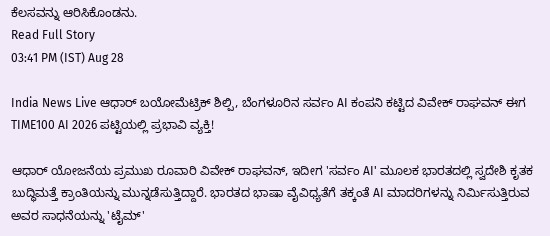ಕೆಲಸವನ್ನು ಆರಿಸಿಕೊಂಡನು.
Read Full Story
03:41 PM (IST) Aug 28

India News Live ಆಧಾರ್ ಬಯೋಮೆಟ್ರಿಕ್ ಶಿಲ್ಪಿ, ಬೆಂಗಳೂರಿನ ಸರ್ವಂ AI ಕಂಪನಿ ಕಟ್ಟಿದ ವಿವೇಕ್ ರಾಘವನ್ ಈಗ TIME100 AI 2026 ಪಟ್ಟಿಯಲ್ಲಿ ಪ್ರಭಾವಿ ವ್ಯಕ್ತಿ!

ಆಧಾರ್ ಯೋಜನೆಯ ಪ್ರಮುಖ ರೂವಾರಿ ವಿವೇಕ್ ರಾಘವನ್, ಇದೀಗ 'ಸರ್ವಂ AI' ಮೂಲಕ ಭಾರತದಲ್ಲಿ ಸ್ವದೇಶಿ ಕೃತಕ ಬುದ್ಧಿಮತ್ತೆ ಕ್ರಾಂತಿಯನ್ನು ಮುನ್ನಡೆಸುತ್ತಿದ್ದಾರೆ. ಭಾರತದ ಭಾಷಾ ವೈವಿಧ್ಯತೆಗೆ ತಕ್ಕಂತೆ AI ಮಾದರಿಗಳನ್ನು ನಿರ್ಮಿಸುತ್ತಿರುವ ಅವರ ಸಾಧನೆಯನ್ನು 'ಟೈಮ್'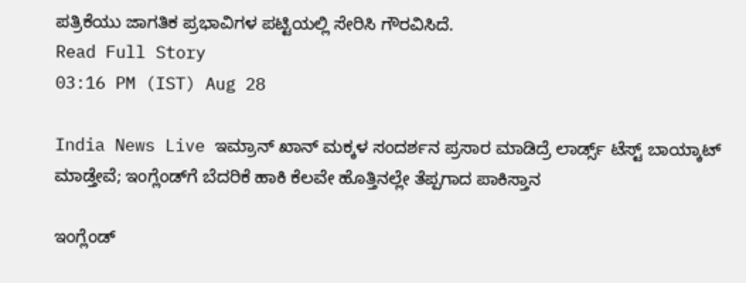ಪತ್ರಿಕೆಯು ಜಾಗತಿಕ ಪ್ರಭಾವಿಗಳ ಪಟ್ಟಿಯಲ್ಲಿ ಸೇರಿಸಿ ಗೌರವಿಸಿದೆ.
Read Full Story
03:16 PM (IST) Aug 28

India News Live ಇಮ್ರಾನ್ ಖಾನ್ ಮಕ್ಕಳ ಸಂದರ್ಶನ ಪ್ರಸಾರ ಮಾಡಿದ್ರೆ ಲಾರ್ಡ್ಸ್‌ ಟೆಸ್ಟ್ ಬಾಯ್ಕಾಟ್ ಮಾಡ್ತೇವೆ; ಇಂಗ್ಲೆಂಡ್‌ಗೆ ಬೆದರಿಕೆ ಹಾಕಿ ಕೆಲವೇ ಹೊತ್ತಿನಲ್ಲೇ ತೆಪ್ಪಗಾದ ಪಾಕಿಸ್ತಾನ

ಇಂಗ್ಲೆಂಡ್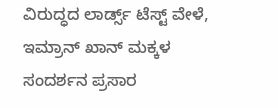ವಿರುದ್ಧದ ಲಾರ್ಡ್ಸ್ ಟೆಸ್ಟ್ ವೇಳೆ, ಇಮ್ರಾನ್ ಖಾನ್ ಮಕ್ಕಳ ಸಂದರ್ಶನ ಪ್ರಸಾರ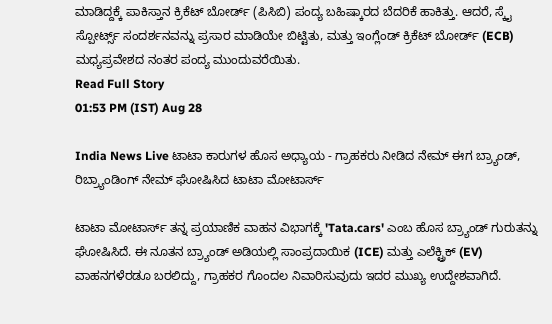ಮಾಡಿದ್ದಕ್ಕೆ ಪಾಕಿಸ್ತಾನ ಕ್ರಿಕೆಟ್ ಬೋರ್ಡ್ (ಪಿಸಿಬಿ) ಪಂದ್ಯ ಬಹಿಷ್ಕಾರದ ಬೆದರಿಕೆ ಹಾಕಿತ್ತು. ಆದರೆ, ಸ್ಕೈ ಸ್ಪೋರ್ಟ್ಸ್ ಸಂದರ್ಶನವನ್ನು ಪ್ರಸಾರ ಮಾಡಿಯೇ ಬಿಟ್ಟಿತು, ಮತ್ತು ಇಂಗ್ಲೆಂಡ್ ಕ್ರಿಕೆಟ್ ಬೋರ್ಡ್ (ECB) ಮಧ್ಯಪ್ರವೇಶದ ನಂತರ ಪಂದ್ಯ ಮುಂದುವರೆಯಿತು.
Read Full Story
01:53 PM (IST) Aug 28

India News Live ಟಾಟಾ ಕಾರುಗಳ ಹೊಸ ಅಧ್ಯಾಯ - ಗ್ರಾಹಕರು ನೀಡಿದ ನೇಮ್ ಈಗ ಬ್ರ್ಯಾಂಡ್, ರಿಬ್ರ್ಯಾಂಡಿಂಗ್ ನೇಮ್ ಘೋಷಿಸಿದ ಟಾಟಾ ಮೋಟಾರ್ಸ್‌

ಟಾಟಾ ಮೋಟಾರ್ಸ್ ತನ್ನ ಪ್ರಯಾಣಿಕ ವಾಹನ ವಿಭಾಗಕ್ಕೆ 'Tata.cars' ಎಂಬ ಹೊಸ ಬ್ರ್ಯಾಂಡ್ ಗುರುತನ್ನು ಘೋಷಿಸಿದೆ. ಈ ನೂತನ ಬ್ರ್ಯಾಂಡ್ ಅಡಿಯಲ್ಲಿ ಸಾಂಪ್ರದಾಯಿಕ (ICE) ಮತ್ತು ಎಲೆಕ್ಟ್ರಿಕ್ (EV) ವಾಹನಗಳೆರಡೂ ಬರಲಿದ್ದು, ಗ್ರಾಹಕರ ಗೊಂದಲ ನಿವಾರಿಸುವುದು ಇದರ ಮುಖ್ಯ ಉದ್ದೇಶವಾಗಿದೆ.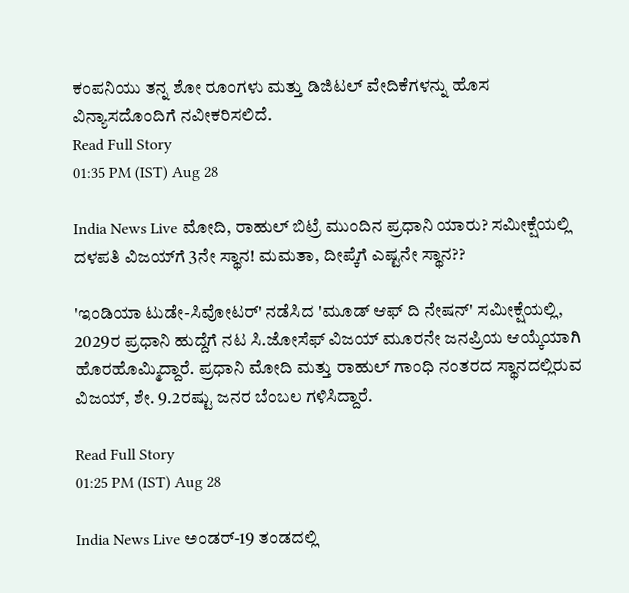ಕಂಪನಿಯು ತನ್ನ ಶೋ ರೂಂಗಳು ಮತ್ತು ಡಿಜಿಟಲ್ ವೇದಿಕೆಗಳನ್ನು ಹೊಸ ವಿನ್ಯಾಸದೊಂದಿಗೆ ನವೀಕರಿಸಲಿದೆ.
Read Full Story
01:35 PM (IST) Aug 28

India News Live ಮೋದಿ, ರಾಹುಲ್ ಬಿಟ್ರೆ ಮುಂದಿನ ಪ್ರಧಾನಿ ಯಾರು? ಸಮೀಕ್ಷೆಯಲ್ಲಿ ದಳಪತಿ ವಿಜಯ್‌ಗೆ 3ನೇ ಸ್ಥಾನ! ಮಮತಾ, ದೀಪ್ಕೆಗೆ ಎಷ್ಟನೇ ಸ್ಥಾನ??

'ಇಂಡಿಯಾ ಟುಡೇ-ಸಿವೋಟರ್' ನಡೆಸಿದ 'ಮೂಡ್ ಆಫ್ ದಿ ನೇಷನ್' ಸಮೀಕ್ಷೆಯಲ್ಲಿ, 2029ರ ಪ್ರಧಾನಿ ಹುದ್ದೆಗೆ ನಟ ಸಿ.ಜೋಸೆಫ್ ವಿಜಯ್ ಮೂರನೇ ಜನಪ್ರಿಯ ಆಯ್ಕೆಯಾಗಿ ಹೊರಹೊಮ್ಮಿದ್ದಾರೆ. ಪ್ರಧಾನಿ ಮೋದಿ ಮತ್ತು ರಾಹುಲ್ ಗಾಂಧಿ ನಂತರದ ಸ್ಥಾನದಲ್ಲಿರುವ ವಿಜಯ್, ಶೇ. 9.2ರಷ್ಟು ಜನರ ಬೆಂಬಲ ಗಳಿಸಿದ್ದಾರೆ.

Read Full Story
01:25 PM (IST) Aug 28

India News Live ಅಂಡರ್-19 ತಂಡದಲ್ಲಿ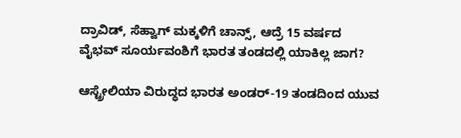ದ್ರಾವಿಡ್, ಸೆಹ್ವಾಗ್ ಮಕ್ಕಳಿಗೆ ಚಾನ್ಸ್, ಆದ್ರೆ 15 ವರ್ಷದ ವೈಭವ್ ಸೂರ್ಯವಂಶಿಗೆ ಭಾರತ ತಂಡದಲ್ಲಿ ಯಾಕಿಲ್ಲ ಜಾಗ?

ಆಸ್ಟ್ರೇಲಿಯಾ ವಿರುದ್ಧದ ಭಾರತ ಅಂಡರ್-19 ತಂಡದಿಂದ ಯುವ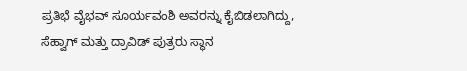ಪ್ರತಿಭೆ ವೈಭವ್ ಸೂರ್ಯವಂಶಿ ಅವರನ್ನು ಕೈಬಿಡಲಾಗಿದ್ದು, ಸೆಹ್ವಾಗ್ ಮತ್ತು ದ್ರಾವಿಡ್ ಪುತ್ರರು ಸ್ಥಾನ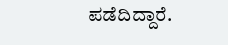ಪಡೆದಿದ್ದಾರೆ.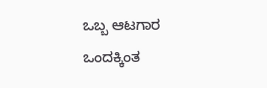ಒಬ್ಬ ಆಟಗಾರ ಒಂದಕ್ಕಿಂತ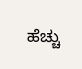ಹೆಚ್ಚು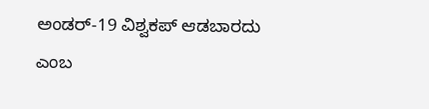ಅಂಡರ್-19 ವಿಶ್ವಕಪ್ ಆಡಬಾರದು ಎಂಬ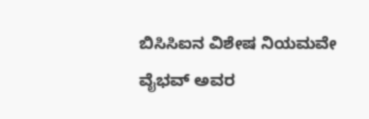ಬಿಸಿಸಿಐನ ವಿಶೇಷ ನಿಯಮವೇ ವೈಭವ್ ಅವರ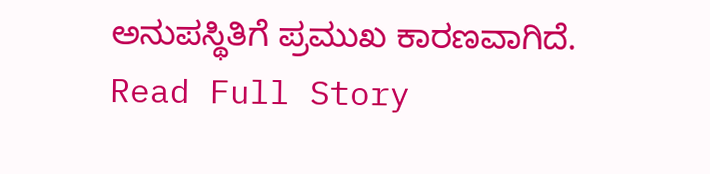ಅನುಪಸ್ಥಿತಿಗೆ ಪ್ರಮುಖ ಕಾರಣವಾಗಿದೆ.
Read Full Story